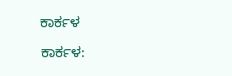ಕಾರ್ಕಳ

ಕಾರ್ಕಳ: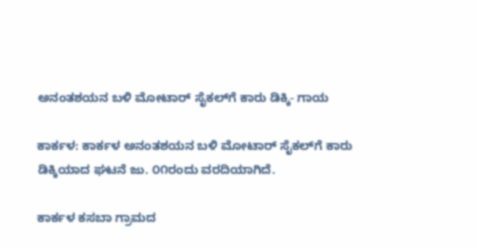ಅನಂತಶಯನ ಬಳಿ ಮೋಟಾರ್ ಸೈಕಲ್‌ಗೆ ಕಾರು ಡಿಕ್ಕಿ- ಗಾಯ

ಕಾರ್ಕಳ: ಕಾರ್ಕಳ ಅನಂತಶಯನ ಬಳಿ ಮೋಟಾರ್ ಸೈಕಲ್‌ಗೆ ಕಾರು ಡಿಕ್ಕಿಯಾದ ಘಟನೆ ಜು. ೦೧ರಂದು ವರದಿಯಾಗಿದೆ.

ಕಾರ್ಕಳ ಕಸಬಾ ಗ್ರಾಮದ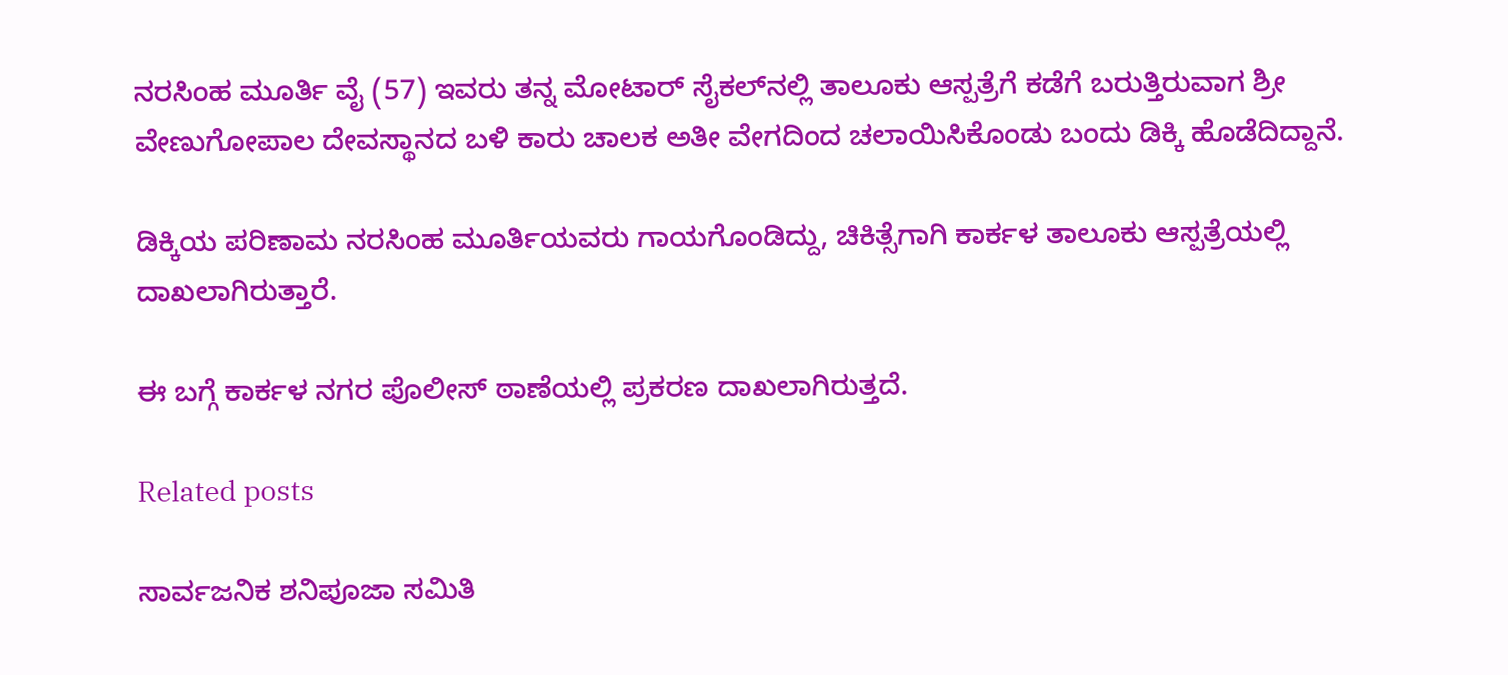ನರಸಿಂಹ ಮೂರ್ತಿ ವೈ (57) ಇವರು ತನ್ನ ಮೋಟಾರ್ ಸೈಕಲ್‌ನಲ್ಲಿ ತಾಲೂಕು ಆಸ್ಪತ್ರೆಗೆ ಕಡೆಗೆ ಬರುತ್ತಿರುವಾಗ ಶ್ರೀ ವೇಣುಗೋಪಾಲ ದೇವಸ್ಥಾನದ ಬಳಿ ಕಾರು ಚಾಲಕ ಅತೀ ವೇಗದಿಂದ ಚಲಾಯಿಸಿಕೊಂಡು ಬಂದು ಡಿಕ್ಕಿ ಹೊಡೆದಿದ್ದಾನೆ.

ಡಿಕ್ಕಿಯ ಪರಿಣಾಮ ನರಸಿಂಹ ಮೂರ್ತಿಯವರು ಗಾಯಗೊಂಡಿದ್ದು, ಚಿಕಿತ್ಸೆಗಾಗಿ ಕಾರ್ಕಳ ತಾಲೂಕು ಆಸ್ಪತ್ರೆಯಲ್ಲಿ ದಾಖಲಾಗಿರುತ್ತಾರೆ.

ಈ ಬಗ್ಗೆ ಕಾರ್ಕಳ ನಗರ ಪೊಲೀಸ್ ಠಾಣೆಯಲ್ಲಿ ಪ್ರಕರಣ ದಾಖಲಾಗಿರುತ್ತದೆ.

Related posts

ಸಾರ್ವಜನಿಕ ಶನಿಪೂಜಾ ಸಮಿತಿ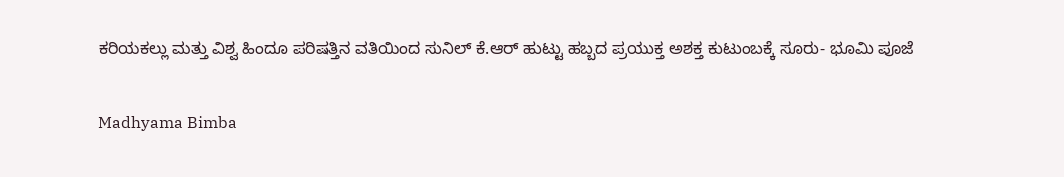ಕರಿಯಕಲ್ಲು ಮತ್ತು ವಿಶ್ವ ಹಿಂದೂ ಪರಿಷತ್ತಿನ ವತಿಯಿಂದ ಸುನಿಲ್ ಕೆ.ಆರ್ ಹುಟ್ಟು ಹಬ್ಬದ ಪ್ರಯುಕ್ತ ಅಶಕ್ತ ಕುಟುಂಬಕ್ಕೆ ಸೂರು- ಭೂಮಿ ಪೂಜೆ

Madhyama Bimba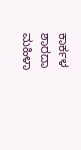ಕಾರ್ಕಳ ಶಾರದಾ ಮಹಿಳಾ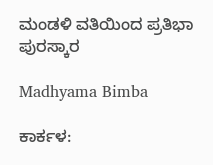ಮಂಡಳಿ ವತಿಯಿಂದ ಪ್ರತಿಭಾ ಪುರಸ್ಕಾರ

Madhyama Bimba

ಕಾರ್ಕಳ: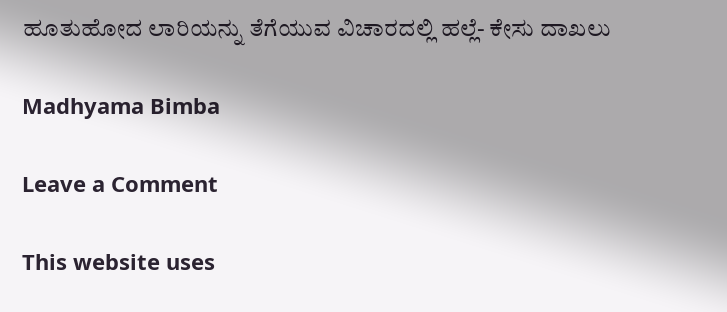ಹೂತುಹೋದ ಲಾರಿಯನ್ನು ತೆಗೆಯುವ ವಿಚಾರದಲ್ಲಿ ಹಲ್ಲೆ- ಕೇಸು ದಾಖಲು

Madhyama Bimba

Leave a Comment

This website uses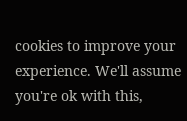cookies to improve your experience. We'll assume you're ok with this,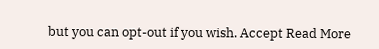but you can opt-out if you wish. Accept Read More